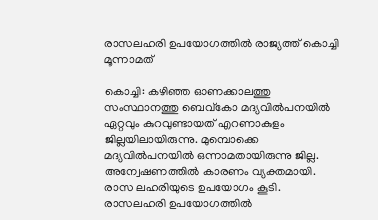രാസലഹരി ഉപയോഗത്തില്‍ രാജ്യത്ത് കൊച്ചി മൂന്നാമത്

കൊച്ചി: കഴിഞ്ഞ ഓണക്കാലത്തു സംസ്ഥാനത്തു ബെവ്കോ മദ്യവില്‍പനയില്‍ ഏറ്റവും കുറവുണ്ടായത് എറണാകുളം ജില്ലയിലായിരുന്നു. മുമ്പൊക്കെ മദ്യവില്‍പനയില്‍ ഒന്നാമതായിരുന്നു ജില്ല. അന്വേഷണത്തില്‍ കാരണം വ്യക്തമായി. രാസ ലഹരിയുടെ ഉപയോഗം കൂടി. രാസലഹരി ഉപയോഗത്തില്‍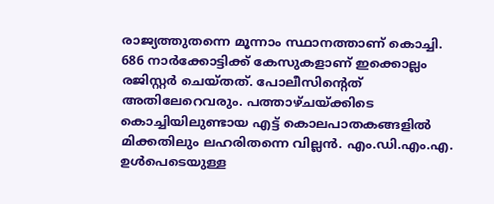രാജ്യത്തുതന്നെ മൂന്നാം സ്ഥാനത്താണ് കൊച്ചി. 686 നാര്‍ക്കോട്ടിക്ക് കേസുകളാണ് ഇക്കൊല്ലം രജിസ്റ്റര്‍ ചെയ്തത്. പോലീസിന്റെത് അതിലേറെവരും. പത്താഴ്ചയ്ക്കിടെ കൊച്ചിയിലുണ്ടായ എട്ട് കൊലപാതകങ്ങളില്‍ മിക്കതിലും ലഹരിതന്നെ വില്ലന്‍. എം.ഡി.എം.എ. ഉള്‍പെടെയുള്ള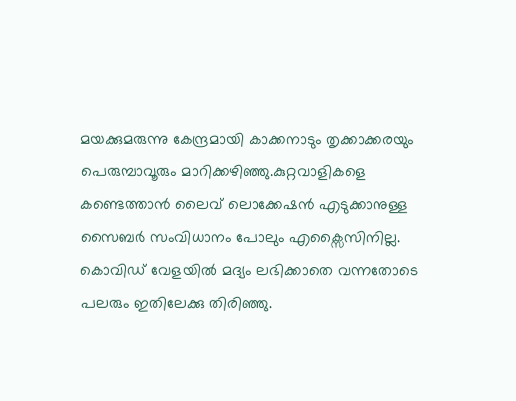മയക്കുമരുന്നു കേന്ദ്രമായി കാക്കനാടും തൃക്കാക്കരയും പെരുമ്പാവൂരും മാറിക്കഴിഞ്ഞു.കുറ്റവാളികളെ കണ്ടെത്താന്‍ ലൈവ് ലൊക്കേഷന്‍ എടുക്കാനുള്ള സൈബര്‍ സംവിധാനം പോലും എക്സൈസിനില്ല. കൊവിഡ് വേളയില്‍ മദ്യം ലഭിക്കാതെ വന്നതോടെ പലരും ഇതിലേക്കു തിരിഞ്ഞു.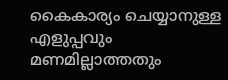കൈകാര്യം ചെയ്യാനുള്ള എളുപ്പവും മണമില്ലാത്തതും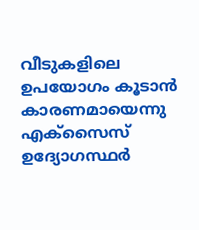വീടുകളിലെ ഉപയോഗം കൂടാന്‍ കാരണമായെന്നു എക്സൈസ് ഉദ്യോഗസ്ഥര്‍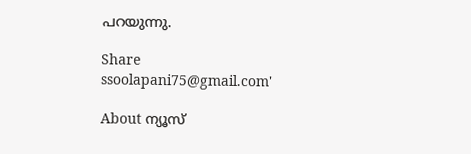പറയുന്നു.

Share
ssoolapani75@gmail.com'

About ന്യൂസ്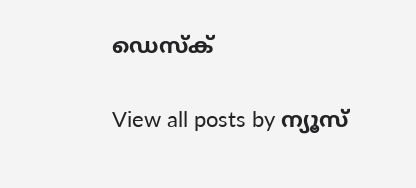ഡെസ്ക്

View all posts by ന്യൂസ്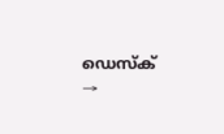ഡെസ്ക് →